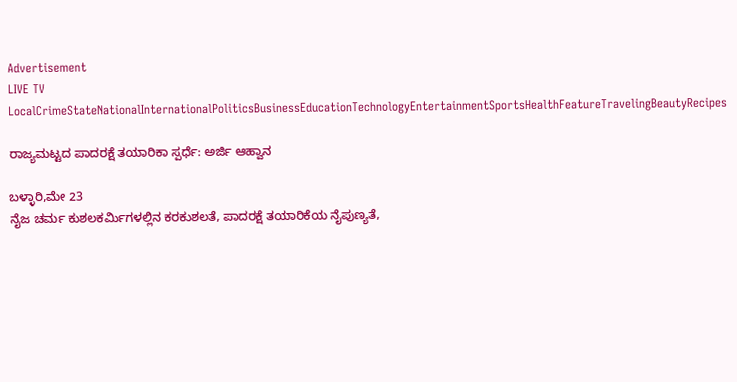Advertisement
LIVE TV LocalCrimeStateNationalInternationalPoliticsBusinessEducationTechnologyEntertainmentSportsHealthFeatureTravelingBeautyRecipes

ರಾಜ್ಯಮಟ್ಟದ ಪಾದರಕ್ಷೆ ತಯಾರಿಕಾ ಸ್ಪರ್ಧೆ: ಅರ್ಜಿ ಆಹ್ವಾನ

ಬಳ್ಳಾರಿ,ಮೇ 23
ನೈಜ ಚರ್ಮ ಕುಶಲಕರ್ಮಿಗಳಲ್ಲಿನ ಕರಕುಶಲತೆ, ಪಾದರಕ್ಷೆ ತಯಾರಿಕೆಯ ನೈಪುಣ್ಯತೆ,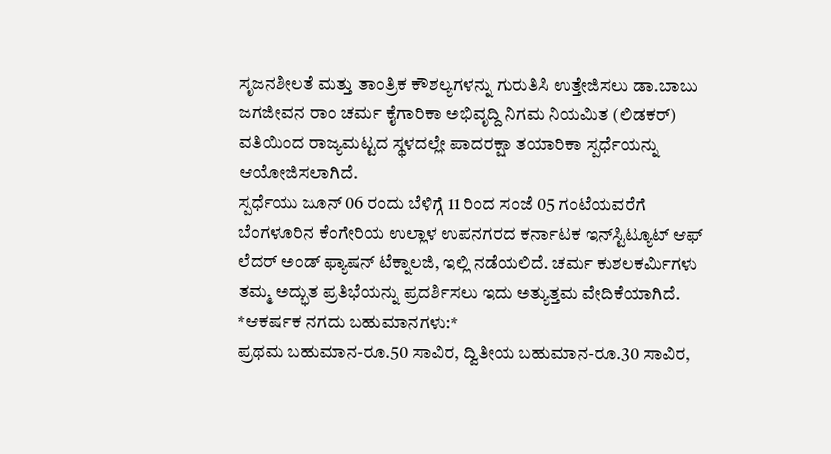ಸೃಜನಶೀಲತೆ ಮತ್ತು ತಾಂತ್ರಿಕ ಕೌಶಲ್ಯಗಳನ್ನು ಗುರುತಿಸಿ ಉತ್ತೇಜಿಸಲು ಡಾ.ಬಾಬು ಜಗಜೀವನ ರಾಂ ಚರ್ಮ ಕೈಗಾರಿಕಾ ಅಭಿವೃದ್ದಿ ನಿಗಮ ನಿಯಮಿತ (ಲಿಡಕರ್) ವತಿಯಿಂದ ರಾಜ್ಯಮಟ್ಟದ ಸ್ಥಳದಲ್ಲೇ ಪಾದರಕ್ಷಾ ತಯಾರಿಕಾ ಸ್ಪರ್ಧೆಯನ್ನು ಆಯೋಜಿಸಲಾಗಿದೆ.
ಸ್ಪರ್ಧೆಯು ಜೂನ್ 06 ರಂದು ಬೆಳಿಗ್ಗೆ 11 ರಿಂದ ಸಂಜೆ 05 ಗಂಟೆಯವರೆಗೆ ಬೆಂಗಳೂರಿನ ಕೆಂಗೇರಿಯ ಉಲ್ಲಾಳ ಉಪನಗರದ ಕರ್ನಾಟಕ ಇನ್‌ಸ್ಟಿಟ್ಯೂಟ್ ಆಫ್ ಲೆದರ್ ಅಂಡ್ ಫ್ಯಾಷನ್ ಟೆಕ್ನಾಲಜಿ, ಇಲ್ಲಿ ನಡೆಯಲಿದೆ. ಚರ್ಮ ಕುಶಲಕರ್ಮಿಗಳು ತಮ್ಮ ಅದ್ಭುತ ಪ್ರತಿಭೆಯನ್ನು ಪ್ರದರ್ಶಿಸಲು ಇದು ಅತ್ಯುತ್ತಮ ವೇದಿಕೆಯಾಗಿದೆ.
*ಆಕರ್ಷಕ ನಗದು ಬಹುಮಾನಗಳು:*
ಪ್ರಥಮ ಬಹುಮಾನ-ರೂ.50 ಸಾವಿರ, ದ್ವಿತೀಯ ಬಹುಮಾನ-ರೂ.30 ಸಾವಿರ,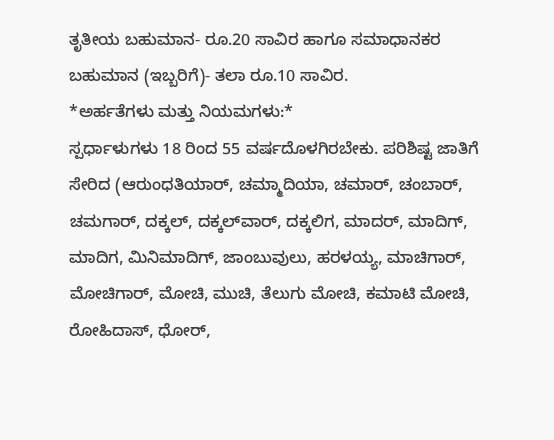ತೃತೀಯ ಬಹುಮಾನ- ರೂ.20 ಸಾವಿರ ಹಾಗೂ ಸಮಾಧಾನಕರ ಬಹುಮಾನ (ಇಬ್ಬರಿಗೆ)- ತಲಾ ರೂ.10 ಸಾವಿರ.
*ಅರ್ಹತೆಗಳು ಮತ್ತು ನಿಯಮಗಳು:*
ಸ್ಪರ್ಧಾಳುಗಳು 18 ರಿಂದ 55 ವರ್ಷದೊಳಗಿರಬೇಕು. ಪರಿಶಿಷ್ಟ ಜಾತಿಗೆ ಸೇರಿದ (ಆರುಂಧತಿಯಾರ್, ಚಮ್ಮಾದಿಯಾ, ಚಮಾರ್, ಚಂಬಾರ್, ಚಮಗಾರ್, ದಕ್ಕಲ್, ದಕ್ಕಲ್‌ವಾರ್, ದಕ್ಕಲಿಗ, ಮಾದರ್, ಮಾದಿಗ್, ಮಾದಿಗ, ಮಿನಿಮಾದಿಗ್, ಜಾಂಬುವುಲು, ಹರಳಯ್ಯ, ಮಾಚಿಗಾರ್, ಮೋಚಿಗಾರ್, ಮೋಚಿ, ಮುಚಿ, ತೆಲುಗು ಮೋಚಿ, ಕಮಾಟಿ ಮೋಚಿ, ರೋಹಿದಾಸ್, ಧೋರ್,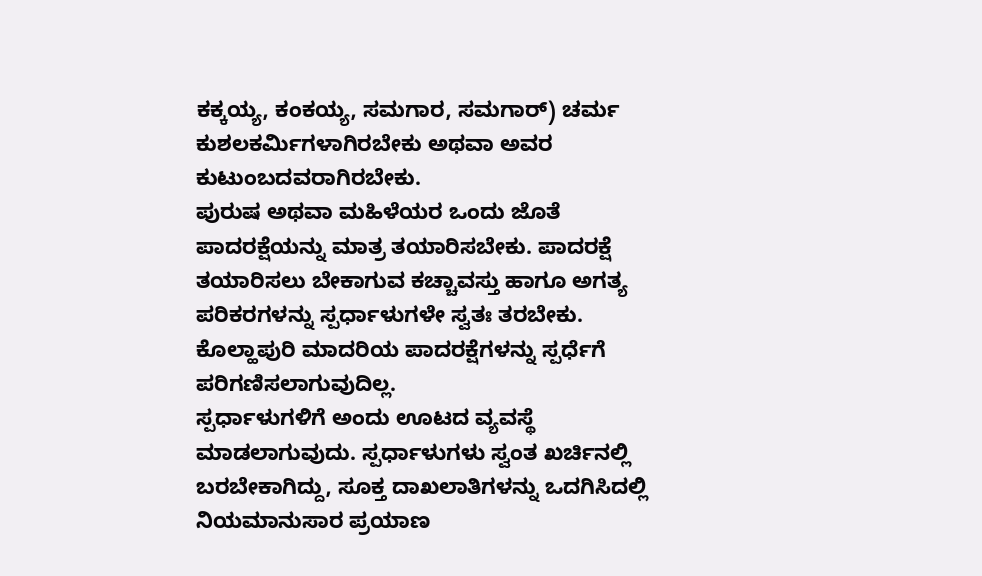ಕಕ್ಕಯ್ಯ, ಕಂಕಯ್ಯ, ಸಮಗಾರ, ಸಮಗಾರ್) ಚರ್ಮ ಕುಶಲಕರ್ಮಿಗಳಾಗಿರಬೇಕು ಅಥವಾ ಅವರ ಕುಟುಂಬದವರಾಗಿರಬೇಕು.
ಪುರುಷ ಅಥವಾ ಮಹಿಳೆಯರ ಒಂದು ಜೊತೆ ಪಾದರಕ್ಷೆಯನ್ನು ಮಾತ್ರ ತಯಾರಿಸಬೇಕು. ಪಾದರಕ್ಷೆ ತಯಾರಿಸಲು ಬೇಕಾಗುವ ಕಚ್ಚಾವಸ್ತು ಹಾಗೂ ಅಗತ್ಯ ಪರಿಕರಗಳನ್ನು ಸ್ಪರ್ಧಾಳುಗಳೇ ಸ್ವತಃ ತರಬೇಕು. ಕೊಲ್ಹಾಪುರಿ ಮಾದರಿಯ ಪಾದರಕ್ಷೆಗಳನ್ನು ಸ್ಪರ್ಧೆಗೆ ಪರಿಗಣಿಸಲಾಗುವುದಿಲ್ಲ.
ಸ್ಪರ್ಧಾಳುಗಳಿಗೆ ಅಂದು ಊಟದ ವ್ಯವಸ್ಥೆ ಮಾಡಲಾಗುವುದು. ಸ್ಪರ್ಧಾಳುಗಳು ಸ್ವಂತ ಖರ್ಚಿನಲ್ಲಿ ಬರಬೇಕಾಗಿದ್ದು, ಸೂಕ್ತ ದಾಖಲಾತಿಗಳನ್ನು ಒದಗಿಸಿದಲ್ಲಿ ನಿಯಮಾನುಸಾರ ಪ್ರಯಾಣ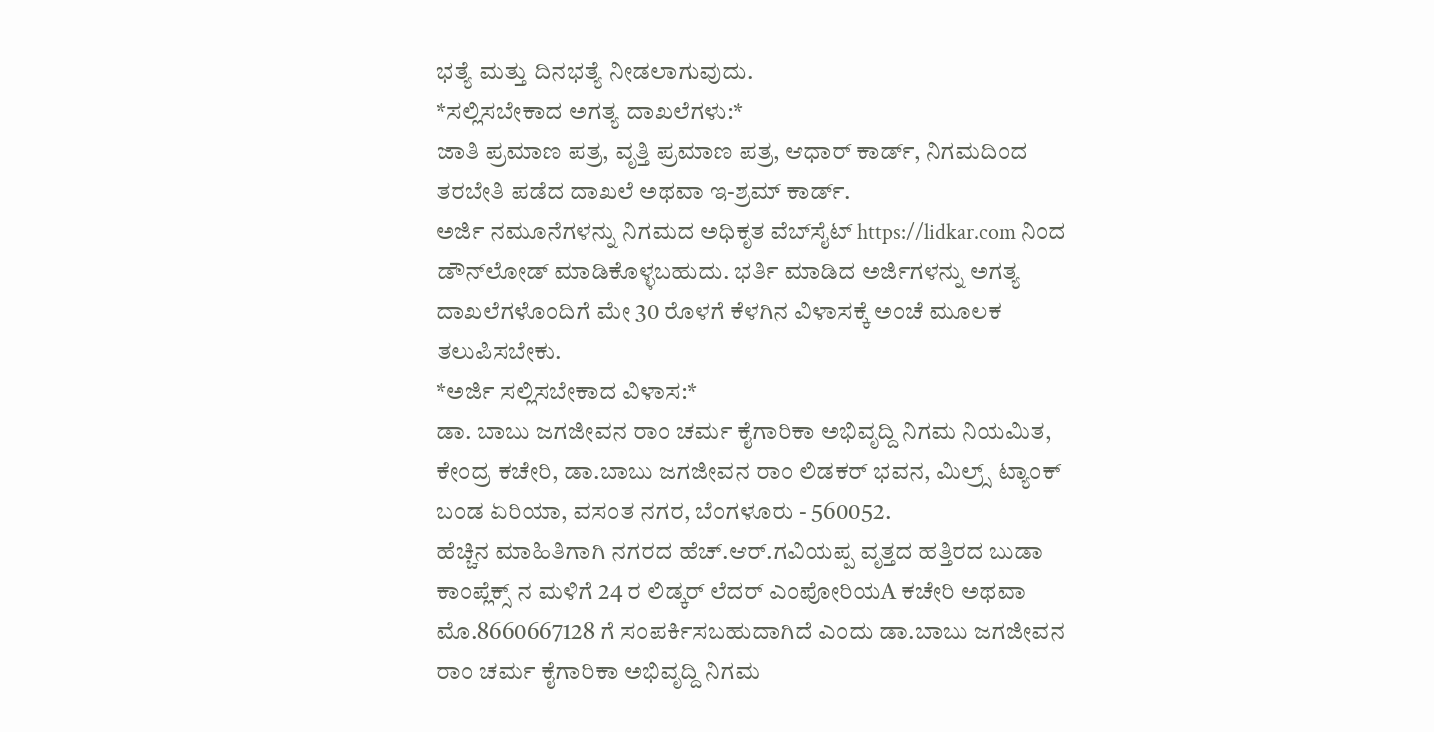ಭತ್ಯೆ ಮತ್ತು ದಿನಭತ್ಯೆ ನೀಡಲಾಗುವುದು.
*ಸಲ್ಲಿಸಬೇಕಾದ ಅಗತ್ಯ ದಾಖಲೆಗಳು:*
ಜಾತಿ ಪ್ರಮಾಣ ಪತ್ರ, ವೃತ್ತಿ ಪ್ರಮಾಣ ಪತ್ರ, ಆಧಾರ್ ಕಾರ್ಡ್, ನಿಗಮದಿಂದ ತರಬೇತಿ ಪಡೆದ ದಾಖಲೆ ಅಥವಾ ಇ-ಶ್ರಮ್ ಕಾರ್ಡ್.
ಅರ್ಜಿ ನಮೂನೆಗಳನ್ನು ನಿಗಮದ ಅಧಿಕೃತ ವೆಬ್‌ಸೈಟ್ https://lidkar.com ನಿಂದ ಡೌನ್‌ಲೋಡ್ ಮಾಡಿಕೊಳ್ಳಬಹುದು. ಭರ್ತಿ ಮಾಡಿದ ಅರ್ಜಿಗಳನ್ನು ಅಗತ್ಯ ದಾಖಲೆಗಳೊಂದಿಗೆ ಮೇ 30 ರೊಳಗೆ ಕೆಳಗಿನ ವಿಳಾಸಕ್ಕೆ ಅಂಚೆ ಮೂಲಕ ತಲುಪಿಸಬೇಕು.
*ಅರ್ಜಿ ಸಲ್ಲಿಸಬೇಕಾದ ವಿಳಾಸ:*
ಡಾ. ಬಾಬು ಜಗಜೀವನ ರಾಂ ಚರ್ಮ ಕೈಗಾರಿಕಾ ಅಭಿವೃದ್ದಿ ನಿಗಮ ನಿಯಮಿತ, ಕೇಂದ್ರ ಕಚೇರಿ, ಡಾ.ಬಾಬು ಜಗಜೀವನ ರಾಂ ಲಿಡಕರ್ ಭವನ, ಮಿಲ್ರ್ಸ್ ಟ್ಯಾಂಕ್ ಬಂಡ ಏರಿಯಾ, ವಸಂತ ನಗರ, ಬೆಂಗಳೂರು - 560052.
ಹೆಚ್ಚಿನ ಮಾಹಿತಿಗಾಗಿ ನಗರದ ಹೆಚ್.ಆರ್.ಗವಿಯಪ್ಪ ವೃತ್ತದ ಹತ್ತಿರದ ಬುಡಾ ಕಾಂಪ್ಲೆಕ್ಸ್ ನ ಮಳಿಗೆ 24 ರ ಲಿಡ್ಕರ್ ಲೆದರ್ ಎಂಪೋರಿಯA ಕಚೇರಿ ಅಥವಾ ಮೊ.8660667128 ಗೆ ಸಂಪರ್ಕಿಸಬಹುದಾಗಿದೆ ಎಂದು ಡಾ.ಬಾಬು ಜಗಜೀವನ ರಾಂ ಚರ್ಮ ಕೈಗಾರಿಕಾ ಅಭಿವೃದ್ದಿ ನಿಗಮ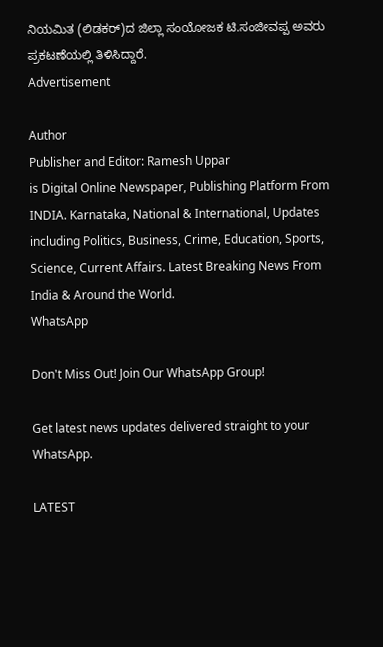ನಿಯಮಿತ (ಲಿಡಕರ್)ದ ಜಿಲ್ಲಾ ಸಂಯೋಜಕ ಟಿ.ಸಂಜೀವಪ್ಪ ಅವರು ಪ್ರಕಟಣೆಯಲ್ಲಿ ತಿಳಿಸಿದ್ದಾರೆ.
Advertisement

Author
Publisher and Editor: Ramesh Uppar
is Digital Online Newspaper, Publishing Platform From INDIA. Karnataka, National & International, Updates including Politics, Business, Crime, Education, Sports, Science, Current Affairs. Latest Breaking News From India & Around the World.
WhatsApp

Don't Miss Out! Join Our WhatsApp Group!

Get latest news updates delivered straight to your WhatsApp.

LATEST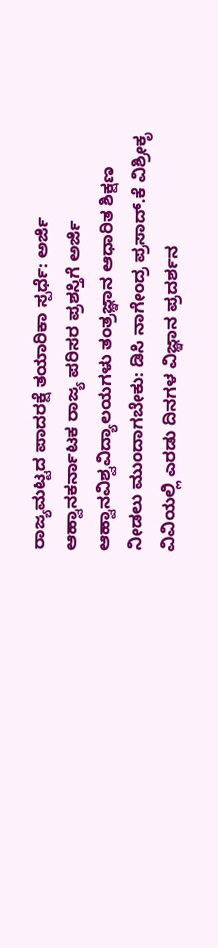ರಾಜ್ಯಮಟ್ಟದ ಪಾದರಕ್ಷೆ ತಯಾರಿಕಾ ಸ್ಪರ್ಧೆ: ಅರ್ಜಿ ಆಹ್ವಾನಕರ್ನಾಟಕ ರಾಜ್ಯ ಪರಿಸರ ಪ್ರಶಸ್ತಿಗೆ ಅರ್ಜಿ ಆಹ್ವಾನವಿಶ್ವವಿದ್ಯಾಲಯಗಳು ತಂತ್ರಜ್ಞಾನ ಆಧಾರಿತ ಶಿಕ್ಷಣ ನೀಡಲು ಮುಂದಾಗಬೇಕು: ಡಿಸಿ ನಾಗೇಂದ್ರ ಪ್ರಸಾದ್.ಕೆ ವಿಶ್ರೀಕೃ ವಿವಿಯಲ್ಲಿ ಎರಡು ದಿನಗಳ ವಿಜ್ಞಾನ ಪ್ರದರ್ಶನ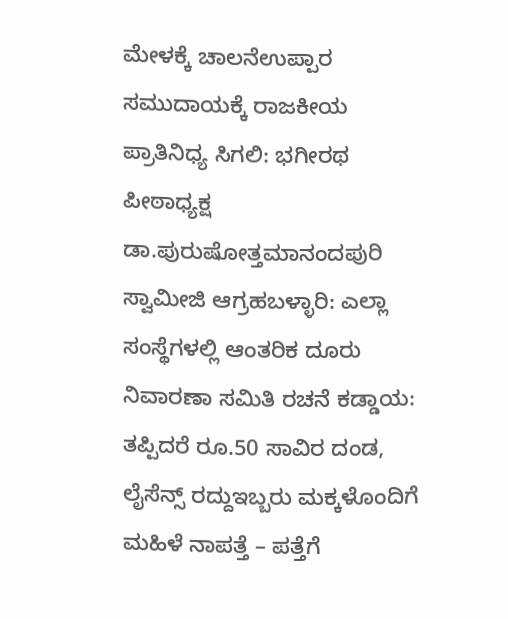ಮೇಳಕ್ಕೆ ಚಾಲನೆಉಪ್ಪಾರ ಸಮುದಾಯಕ್ಕೆ ರಾಜಕೀಯ ಪ್ರಾತಿನಿಧ್ಯ ಸಿಗಲಿ: ಭಗೀರಥ ಪೀಠಾಧ್ಯಕ್ಷ ಡಾ.ಪುರುಷೋತ್ತಮಾನಂದಪುರಿ ಸ್ವಾಮೀಜಿ ಆಗ್ರಹಬಳ್ಳಾರಿ: ಎಲ್ಲಾ ಸಂಸ್ಥೆಗಳಲ್ಲಿ ಆಂತರಿಕ ದೂರು ನಿವಾರಣಾ ಸಮಿತಿ ರಚನೆ ಕಡ್ಡಾಯ: ತಪ್ಪಿದರೆ ರೂ.50 ಸಾವಿರ ದಂಡ, ಲೈಸೆನ್ಸ್ ರದ್ದುಇಬ್ಬರು ಮಕ್ಕಳೊಂದಿಗೆ ಮಹಿಳೆ ನಾಪತ್ತೆ – ಪತ್ತೆಗೆ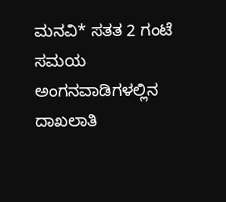ಮನವಿ* ಸತತ 2 ಗಂಟೆ ಸಮಯ ಅಂಗನವಾಡಿಗಳಲ್ಲಿನ ದಾಖಲಾತಿ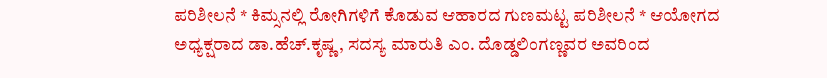ಪರಿಶೀಲನೆ * ಕಿಮ್ಸನಲ್ಲಿ ರೋಗಿಗಳಿಗೆ ಕೊಡುವ ಆಹಾರದ ಗುಣಮಟ್ಟ ಪರಿಶೀಲನೆ * ಆಯೋಗದ ಅಧ್ಯಕ್ಷರಾದ ಡಾ.ಹೆಚ್.ಕೃಷ್ಣ, ಸದಸ್ಯ ಮಾರುತಿ ಎಂ. ದೊಡ್ಡಲಿಂಗಣ್ಣವರ ಅವರಿಂದ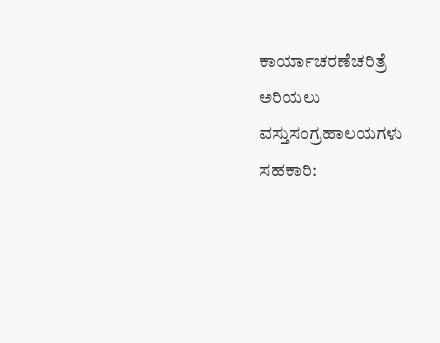ಕಾರ್ಯಾಚರಣೆಚರಿತ್ರೆ ಅರಿಯಲು ವಸ್ತುಸಂಗ್ರಹಾಲಯಗಳು ಸಹಕಾರಿ: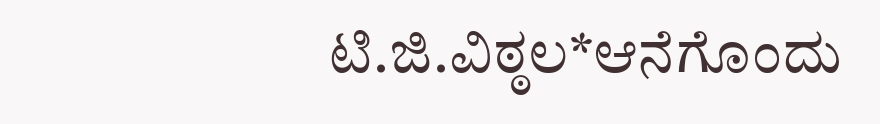ಟಿ.ಜಿ.ವಿಠ್ಠಲ*ಆನೆಗೊಂದು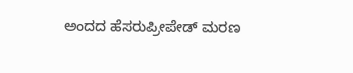ಅಂದದ ಹೆಸರುಪ್ರೀಪೇಡ್ ಮರಣ